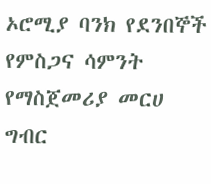ኦሮሚያ ባንክ የደንበኞች የምስጋና ሳምንት የማስጀመሪያ መርሀ ግብር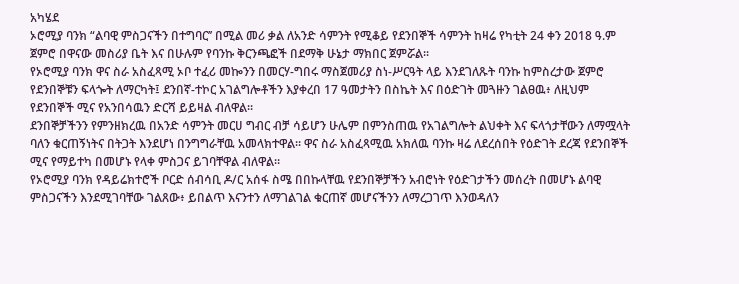አካሄደ
ኦሮሚያ ባንክ “ልባዊ ምስጋናችን በተግባር’’ በሚል መሪ ቃል ለአንድ ሳምንት የሚቆይ የደንበኞች ሳምንት ከዛሬ የካቲት 24 ቀን 2018 ዓ.ም ጀምሮ በዋናው መስሪያ ቤት እና በሁሉም የባንኩ ቅርንጫፎች በደማቅ ሁኔታ ማክበር ጀምሯል፡፡
የኦሮሚያ ባንክ ዋና ስራ አስፈጻሚ ኦቦ ተፈሪ መኰንን በመርሃ-ግበሩ ማስጀመሪያ ስነ-ሥርዓት ላይ እንደገለጹት ባንኩ ከምስረታው ጀምሮ የደንበኞቹን ፍላጐት ለማርካት፤ ደንበኛ-ተኮር አገልግሎቶችን እያቀረበ 17 ዓመታትን በስኬት እና በዕድገት መጓዙን ገልፀዉ፥ ለዚህም የደንበኞች ሚና የአንበሳዉን ድርሻ ይይዛል ብለዋል።
ደንበኞቻችንን የምንዘክረዉ በአንድ ሳምንት መርሀ ግብር ብቻ ሳይሆን ሁሌም በምንስጠዉ የአገልግሎት ልህቀት እና ፍላጎታቸውን ለማሟላት ባለን ቁርጠኝነትና በትጋት እንደሆነ በንግግራቸዉ አመላክተዋል። ዋና ስራ አስፈጻሚዉ አክለዉ ባንኩ ዛሬ ለደረሰበት የዕድገት ደረጃ የደንበኞች ሚና የማይተካ በመሆኑ የላቀ ምስጋና ይገባቸዋል ብለዋል።
የኦሮሚያ ባንክ የዳይሬክተሮች ቦርድ ሰብሳቢ ዶ/ር አሰፋ ስሜ በበኩላቸዉ የደንበኞቻችን አብሮነት የዕድገታችን መሰረት በመሆኑ ልባዊ ምስጋናችን እንደሚገባቸው ገልጸው፥ ይበልጥ እናንተን ለማገልገል ቁርጠኛ መሆናችንን ለማረጋገጥ እንወዳለን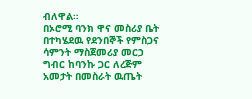ብለዋል።
በኦሮሚ ባንክ ዋና መስሪያ ቤት በተካሄደዉ የደንበኞች የምስጋና ሳምንት ማስጀመሪያ መርኃ ግብር ከባንኩ ጋር ለረጅም አመታት በመስራት ዉጤት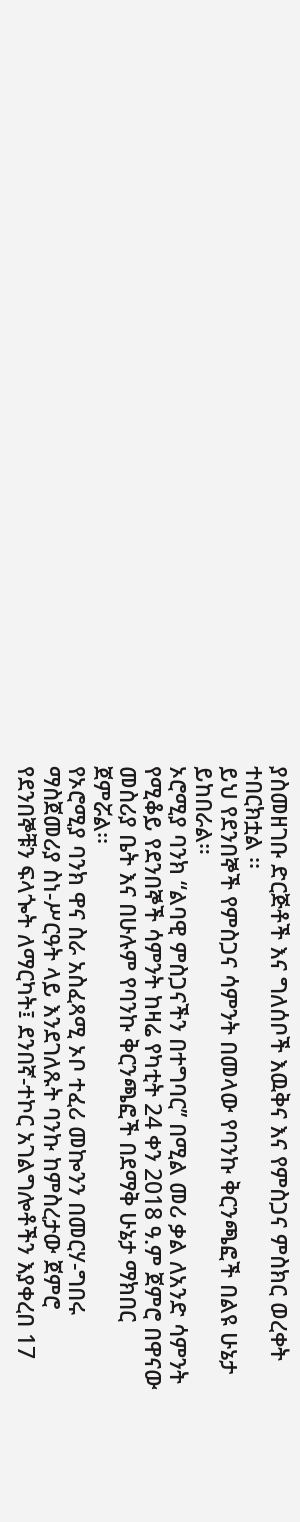ያስመዘገቡ ድርጅቶች እና ግለሰቦች እዉቅና እና የምስጋና ምስክር ወረቀት ተበርክቷል ፡፡
ይህ የደንበኞች የምስጋና ሳምንት በመላው የባንኩ ቅርንጫፎች በልዩ ሁኔታ ይከበራል።
ኦሮሚያ ባንክ “ልባዊ ምስጋናችን በተግባር’’ በሚል መሪ ቃል ለአንድ ሳምንት የሚቆይ የደንበኞች ሳምንት ከዛሬ የካቲት 24 ቀን 2018 ዓ.ም ጀምሮ በዋናው መስሪያ ቤት እና በሁሉም የባንኩ ቅርንጫፎች በደማቅ ሁኔታ ማክበር ጀምሯል፡፡
የኦሮሚያ ባንክ ዋና ስራ አስፈጻሚ ኦቦ ተፈሪ መኰንን በመርሃ-ግበሩ ማስጀመሪያ ስነ-ሥርዓት ላይ እንደገለጹት ባንኩ ከምስረታው ጀምሮ የደንበኞቹን ፍላጐት ለማርካት፤ ደንበኛ-ተኮር አገልግሎቶችን እያቀረበ 17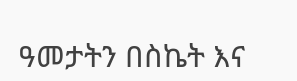ዓመታትን በስኬት እና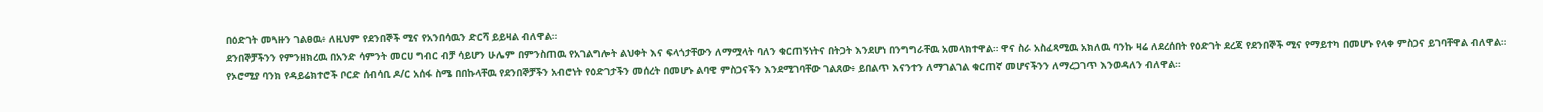በዕድገት መጓዙን ገልፀዉ፥ ለዚህም የደንበኞች ሚና የአንበሳዉን ድርሻ ይይዛል ብለዋል።
ደንበኞቻችንን የምንዘክረዉ በአንድ ሳምንት መርሀ ግብር ብቻ ሳይሆን ሁሌም በምንስጠዉ የአገልግሎት ልህቀት እና ፍላጎታቸውን ለማሟላት ባለን ቁርጠኝነትና በትጋት እንደሆነ በንግግራቸዉ አመላክተዋል። ዋና ስራ አስፈጻሚዉ አክለዉ ባንኩ ዛሬ ለደረሰበት የዕድገት ደረጃ የደንበኞች ሚና የማይተካ በመሆኑ የላቀ ምስጋና ይገባቸዋል ብለዋል።
የኦሮሚያ ባንክ የዳይሬክተሮች ቦርድ ሰብሳቢ ዶ/ር አሰፋ ስሜ በበኩላቸዉ የደንበኞቻችን አብሮነት የዕድገታችን መሰረት በመሆኑ ልባዊ ምስጋናችን እንደሚገባቸው ገልጸው፥ ይበልጥ እናንተን ለማገልገል ቁርጠኛ መሆናችንን ለማረጋገጥ እንወዳለን ብለዋል።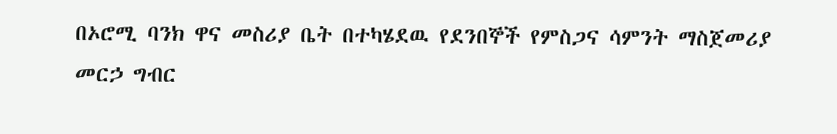በኦሮሚ ባንክ ዋና መስሪያ ቤት በተካሄደዉ የደንበኞች የምስጋና ሳምንት ማስጀመሪያ መርኃ ግብር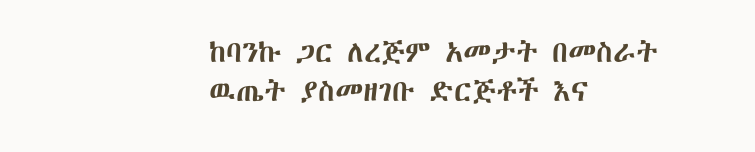ከባንኩ ጋር ለረጅም አመታት በመስራት ዉጤት ያስመዘገቡ ድርጅቶች እና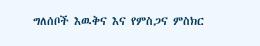ግለሰቦች እዉቅና እና የምስጋና ምስክር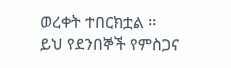ወረቀት ተበርክቷል ፡፡
ይህ የደንበኞች የምስጋና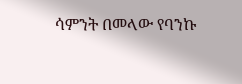ሳምንት በመላው የባንኩ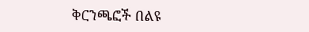ቅርንጫፎች በልዩ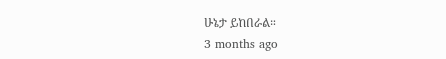ሁኔታ ይከበራል።
3 months ago